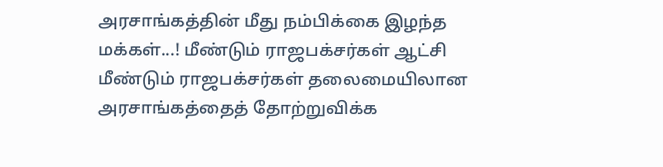அரசாங்கத்தின் மீது நம்பிக்கை இழந்த மக்கள்...! மீண்டும் ராஜபக்சர்கள் ஆட்சி
மீண்டும் ராஜபக்சர்கள் தலைமையிலான அரசாங்கத்தைத் தோற்றுவிக்க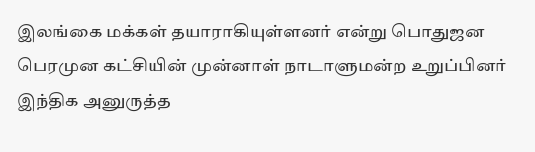இலங்கை மக்கள் தயாராகியுள்ளனர் என்று பொதுஜன பெரமுன கட்சியின் முன்னாள் நாடாளுமன்ற உறுப்பினர் இந்திக அனுருத்த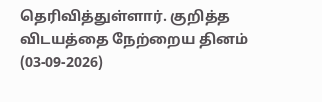தெரிவித்துள்ளார். குறித்த விடயத்தை நேற்றைய தினம் (03-09-2026)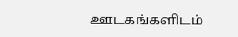ஊடகங்களிடம்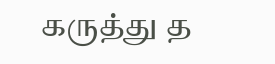கருத்து த